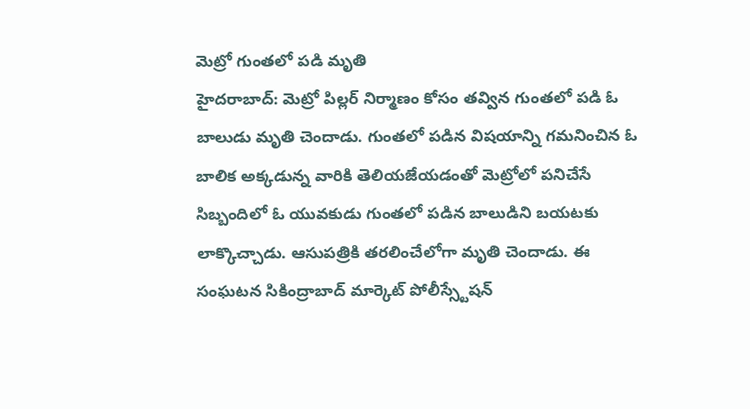మెట్రో గుంతలో పడి మృతి
హైదరాబాద్: మెట్రో పిల్లర్ నిర్మాణం కోసం తవ్విన గుంతలో పడి ఓ బాలుడు మృతి చెందాడు. గుంతలో పడిన విషయాన్ని గమనించిన ఓ బాలిక అక్కడున్న వారికి తెలియజేయడంతో మెట్రోలో పనిచేసే సిబ్బందిలో ఓ యువకుడు గుంతలో పడిన బాలుడిని బయటకు లాక్కొచ్చాడు. ఆసుపత్రికి తరలించేలోగా మృతి చెందాడు. ఈ సంఘటన సికింద్రాబాద్ మార్కెట్ పోలీస్స్టేషన్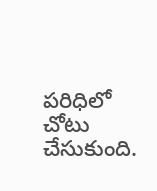పరిధిలో చోటు చేసుకుంది.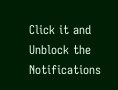Click it and Unblock the Notifications